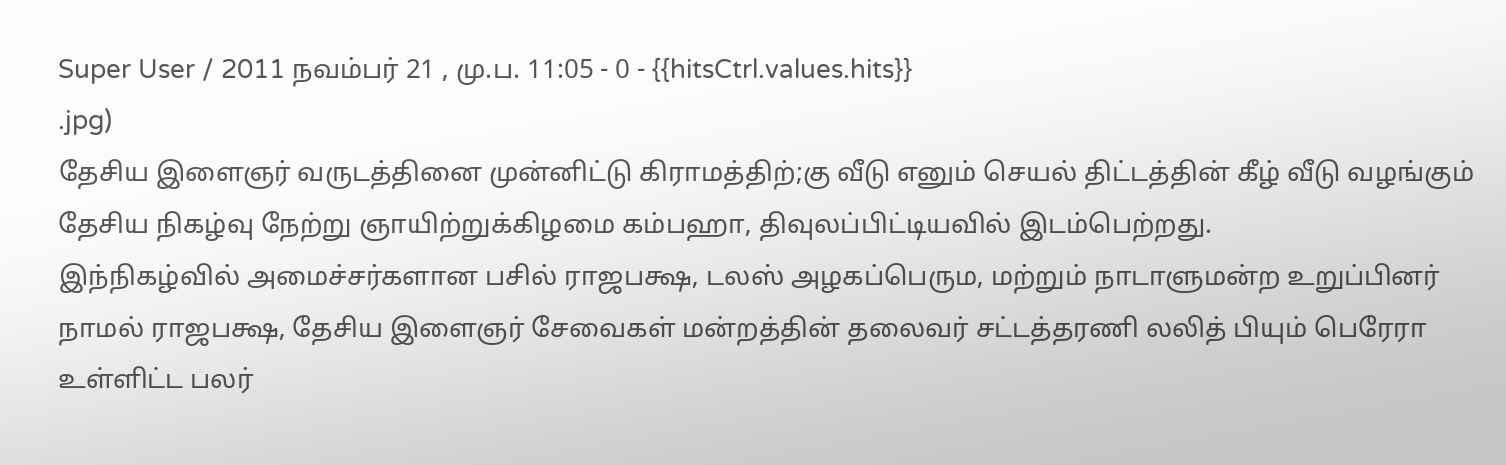Super User / 2011 நவம்பர் 21 , மு.ப. 11:05 - 0 - {{hitsCtrl.values.hits}}
.jpg)
தேசிய இளைஞர் வருடத்தினை முன்னிட்டு கிராமத்திற்;கு வீடு எனும் செயல் திட்டத்தின் கீழ் வீடு வழங்கும் தேசிய நிகழ்வு நேற்று ஞாயிற்றுக்கிழமை கம்பஹா, திவுலப்பிட்டியவில் இடம்பெற்றது.
இந்நிகழ்வில் அமைச்சர்களான பசில் ராஜபக்ஷ, டலஸ் அழகப்பெரும, மற்றும் நாடாளுமன்ற உறுப்பினர் நாமல் ராஜபக்ஷ, தேசிய இளைஞர் சேவைகள் மன்றத்தின் தலைவர் சட்டத்தரணி லலித் பியும் பெரேரா உள்ளிட்ட பலர்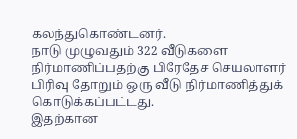கலந்துகொண்டனர்.
நாடு முழுவதும் 322 வீடுகளை நிர்மாணிப்பதற்கு பிரேதேச செயலாளர் பிரிவு தோறும் ஒரு வீடு நிர்மாணித்துக் கொடுக்கப்பட்டது.
இதற்கான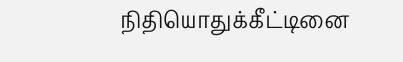நிதியொதுக்கீட்டினை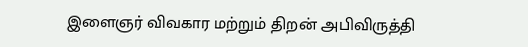இளைஞர் விவகார மற்றும் திறன் அபிவிருத்தி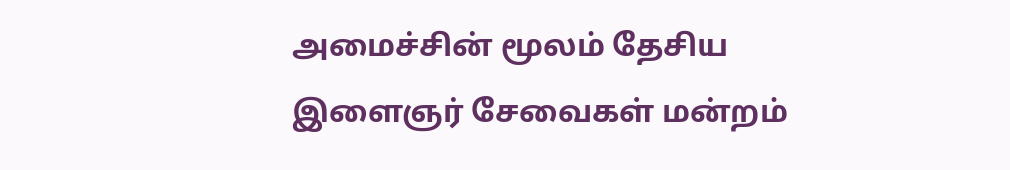அமைச்சின் மூலம் தேசிய இளைஞர் சேவைகள் மன்றம்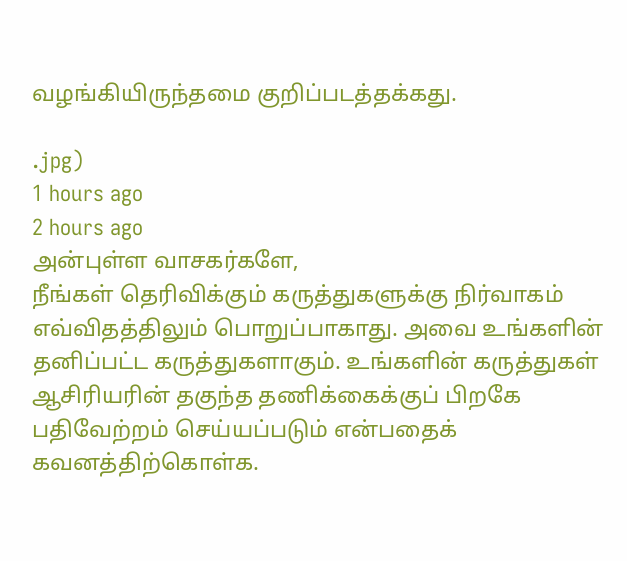வழங்கியிருந்தமை குறிப்படத்தக்கது.

.jpg)
1 hours ago
2 hours ago
அன்புள்ள வாசகர்களே,
நீங்கள் தெரிவிக்கும் கருத்துகளுக்கு நிர்வாகம் எவ்விதத்திலும் பொறுப்பாகாது. அவை உங்களின் தனிப்பட்ட கருத்துகளாகும். உங்களின் கருத்துகள் ஆசிரியரின் தகுந்த தணிக்கைக்குப் பிறகே பதிவேற்றம் செய்யப்படும் என்பதைக் கவனத்திற்கொள்க.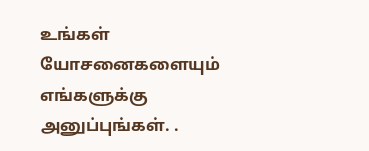உங்கள் யோசனைகளையும் எங்களுக்கு அனுப்புங்கள். .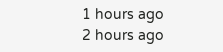1 hours ago
2 hours ago